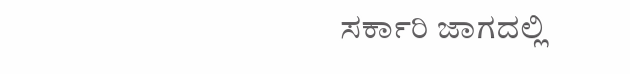ಸರ್ಕಾರಿ ಜಾಗದಲ್ಲಿ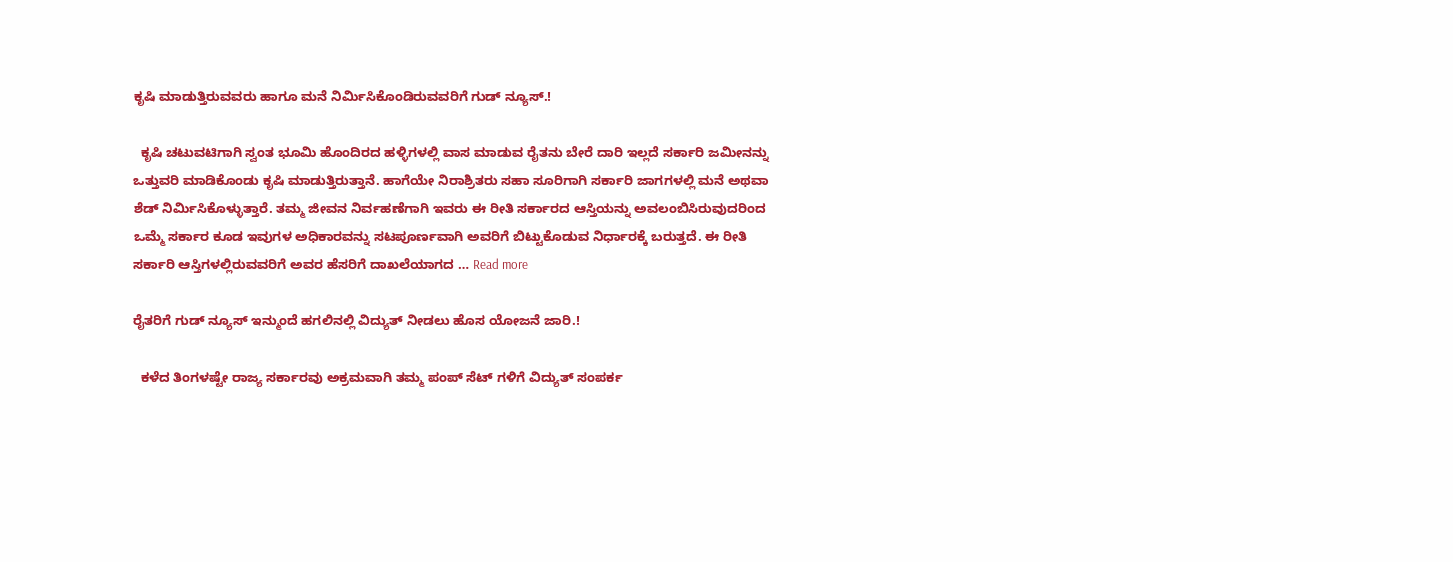ಕೃಷಿ ಮಾಡುತ್ತಿರುವವರು ಹಾಗೂ ಮನೆ ನಿರ್ಮಿಸಿಕೊಂಡಿರುವವರಿಗೆ ಗುಡ್ ನ್ಯೂಸ್.!

  ಕೃಷಿ ಚಟುವಟಿಗಾಗಿ ಸ್ವಂತ ಭೂಮಿ ಹೊಂದಿರದ ಹಳ್ಳಿಗಳಲ್ಲಿ ವಾಸ ಮಾಡುವ ರೈತನು ಬೇರೆ ದಾರಿ ಇಲ್ಲದೆ ಸರ್ಕಾರಿ ಜಮೀನನ್ನು ಒತ್ತುವರಿ ಮಾಡಿಕೊಂಡು ಕೃಷಿ ಮಾಡುತ್ತಿರುತ್ತಾನೆ. ಹಾಗೆಯೇ ನಿರಾಶ್ರಿತರು ಸಹಾ ಸೂರಿಗಾಗಿ ಸರ್ಕಾರಿ ಜಾಗಗಳಲ್ಲಿ ಮನೆ ಅಥವಾ ಶೆಡ್ ನಿರ್ಮಿಸಿಕೊಳ್ಳುತ್ತಾರೆ. ತಮ್ಮ ಜೀವನ ನಿರ್ವಹಣೆಗಾಗಿ ಇವರು ಈ ರೀತಿ ಸರ್ಕಾರದ ಆಸ್ತಿಯನ್ನು ಅವಲಂಬಿಸಿರುವುದರಿಂದ ಒಮ್ಮೆ ಸರ್ಕಾರ ಕೂಡ ಇವುಗಳ ಅಧಿಕಾರವನ್ನು ಸಟಪೂರ್ಣವಾಗಿ ಅವರಿಗೆ ಬಿಟ್ಟುಕೊಡುವ ನಿರ್ಧಾರಕ್ಕೆ ಬರುತ್ತದೆ. ಈ ರೀತಿ ಸರ್ಕಾರಿ ಆಸ್ತಿಗಳಲ್ಲಿರುವವರಿಗೆ ಅವರ ಹೆಸರಿಗೆ ದಾಖಲೆಯಾಗದ … Read more

ರೈತರಿಗೆ ಗುಡ್ ನ್ಯೂಸ್ ಇನ್ಮುಂದೆ ಹಗಲಿನಲ್ಲಿ ವಿದ್ಯುತ್ ನೀಡಲು ಹೊಸ ಯೋಜನೆ ಜಾರಿ.!

  ಕಳೆದ ತಿಂಗಳಷ್ಟೇ ರಾಜ್ಯ ಸರ್ಕಾರವು ಅಕ್ರಮವಾಗಿ ತಮ್ಮ ಪಂಪ್ ಸೆಟ್ ಗಳಿಗೆ ವಿದ್ಯುತ್ ಸಂಪರ್ಕ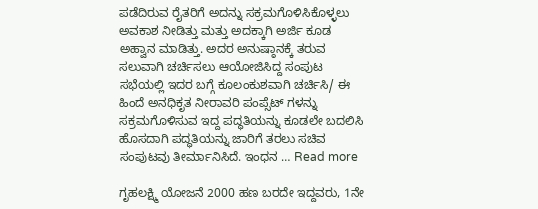ಪಡೆದಿರುವ ರೈತರಿಗೆ ಅದನ್ನು ಸಕ್ರಮಗೊಳಿಸಿಕೊಳ್ಳಲು ಅವಕಾಶ ನೀಡಿತ್ತು ಮತ್ತು ಅದಕ್ಕಾಗಿ ಅರ್ಜಿ ಕೂಡ ಅಹ್ವಾನ ಮಾಡಿತ್ತು. ಅದರ ಅನುಷ್ಠಾನಕ್ಕೆ ತರುವ ಸಲುವಾಗಿ ಚರ್ಚಿಸಲು ಆಯೋಜಿಸಿದ್ದ ಸಂಪುಟ ಸಭೆಯಲ್ಲಿ ಇದರ ಬಗ್ಗೆ ಕೂಲಂಕುಶವಾಗಿ ಚರ್ಚಿಸಿ/ ಈ ಹಿಂದೆ ಅನಧಿಕೃತ ನೀರಾವರಿ ಪಂಪ್ಸೆಟ್ ಗಳನ್ನು ಸಕ್ರಮಗೊಳಿಸುವ ಇದ್ದ ಪದ್ಧತಿಯನ್ನು ಕೂಡಲೇ ಬದಲಿಸಿ ಹೊಸದಾಗಿ ಪದ್ಧತಿಯನ್ನು ಜಾರಿಗೆ ತರಲು ಸಚಿವ ಸಂಪುಟವು ತೀರ್ಮಾನಿಸಿದೆ. ಇಂಧನ … Read more

ಗೃಹಲಕ್ಷ್ಮಿ ಯೋಜನೆ 2000 ಹಣ ಬರದೇ ಇದ್ದವರು, 1ನೇ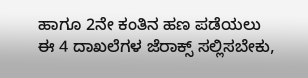ಹಾಗೂ 2ನೇ ಕಂತಿನ ಹಣ ಪಡೆಯಲು ಈ 4 ದಾಖಲೆಗಳ ಜೆರಾಕ್ಸ್ ಸಲ್ಲಿಸಬೇಕು,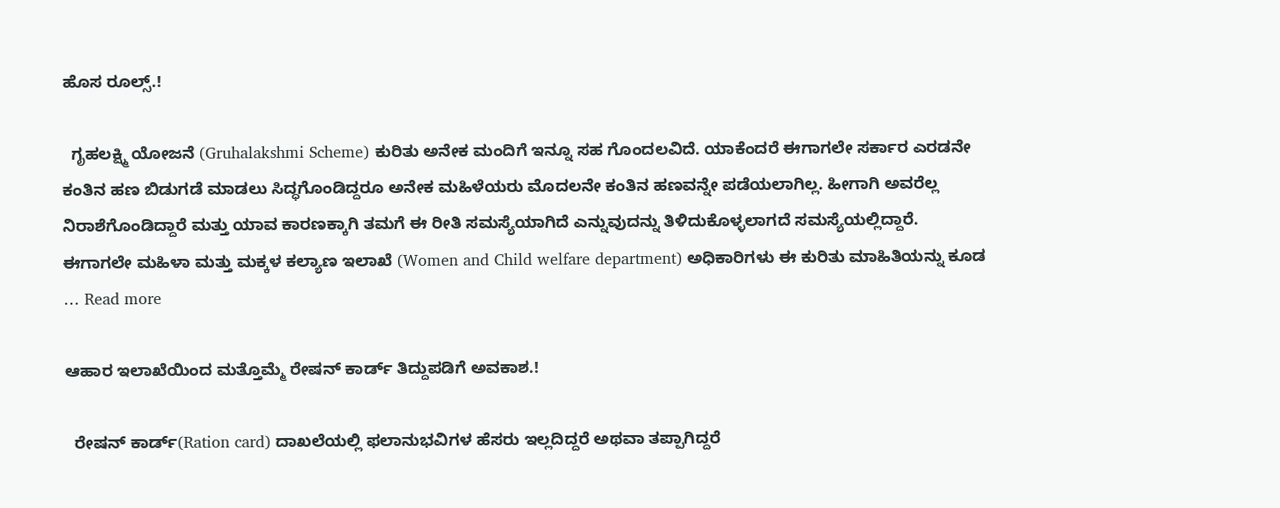ಹೊಸ ರೂಲ್ಸ್.!

  ಗೃಹಲಕ್ಷ್ಮಿ ಯೋಜನೆ (Gruhalakshmi Scheme) ಕುರಿತು ಅನೇಕ ಮಂದಿಗೆ ಇನ್ನೂ ಸಹ ಗೊಂದಲವಿದೆ. ಯಾಕೆಂದರೆ ಈಗಾಗಲೇ ಸರ್ಕಾರ ಎರಡನೇ ಕಂತಿನ ಹಣ ಬಿಡುಗಡೆ ಮಾಡಲು ಸಿದ್ಧಗೊಂಡಿದ್ದರೂ ಅನೇಕ ಮಹಿಳೆಯರು ಮೊದಲನೇ ಕಂತಿನ ಹಣವನ್ನೇ ಪಡೆಯಲಾಗಿಲ್ಲ. ಹೀಗಾಗಿ ಅವರೆಲ್ಲ ನಿರಾಶೆಗೊಂಡಿದ್ದಾರೆ ಮತ್ತು ಯಾವ ಕಾರಣಕ್ಕಾಗಿ ತಮಗೆ ಈ ರೀತಿ ಸಮಸ್ಯೆಯಾಗಿದೆ ಎನ್ನುವುದನ್ನು ತಿಳಿದುಕೊಳ್ಳಲಾಗದೆ ಸಮಸ್ಯೆಯಲ್ಲಿದ್ದಾರೆ. ಈಗಾಗಲೇ ಮಹಿಳಾ ಮತ್ತು ಮಕ್ಕಳ ಕಲ್ಯಾಣ ಇಲಾಖೆ (Women and Child welfare department) ಅಧಿಕಾರಿಗಳು ಈ ಕುರಿತು ಮಾಹಿತಿಯನ್ನು ಕೂಡ … Read more

ಆಹಾರ ಇಲಾಖೆಯಿಂದ ಮತ್ತೊಮ್ಮೆ ರೇಷನ್ ಕಾರ್ಡ್ ತಿದ್ದುಪಡಿಗೆ ಅವಕಾಶ.!

  ರೇಷನ್ ಕಾರ್ಡ್(Ration card) ದಾಖಲೆಯಲ್ಲಿ ಫಲಾನುಭವಿಗಳ ಹೆಸರು ಇಲ್ಲದಿದ್ದರೆ ಅಥವಾ ತಪ್ಪಾಗಿದ್ದರೆ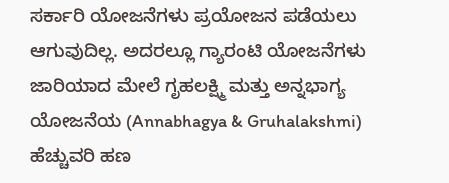ಸರ್ಕಾರಿ ಯೋಜನೆಗಳು ಪ್ರಯೋಜನ ಪಡೆಯಲು ಆಗುವುದಿಲ್ಲ. ಅದರಲ್ಲೂ ಗ್ಯಾರಂಟಿ ಯೋಜನೆಗಳು ಜಾರಿಯಾದ ಮೇಲೆ ಗೃಹಲಕ್ಷ್ಮಿ ಮತ್ತು ಅನ್ನಭಾಗ್ಯ ಯೋಜನೆಯ (Annabhagya & Gruhalakshmi) ಹೆಚ್ಚುವರಿ ಹಣ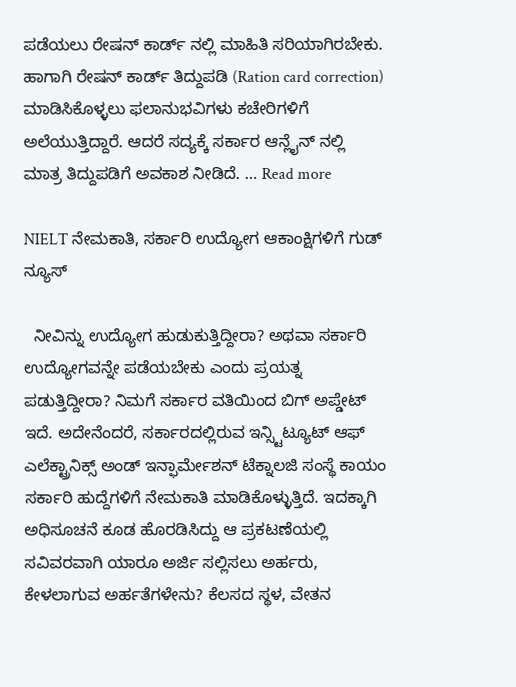ಪಡೆಯಲು ರೇಷನ್ ಕಾರ್ಡ್ ನಲ್ಲಿ ಮಾಹಿತಿ ಸರಿಯಾಗಿರಬೇಕು. ಹಾಗಾಗಿ ರೇಷನ್ ಕಾರ್ಡ್ ತಿದ್ದುಪಡಿ (Ration card correction) ಮಾಡಿಸಿಕೊಳ್ಳಲು ಫಲಾನುಭವಿಗಳು ಕಚೇರಿಗಳಿಗೆ ಅಲೆಯುತ್ತಿದ್ದಾರೆ. ಆದರೆ ಸದ್ಯಕ್ಕೆ ಸರ್ಕಾರ ಆನ್ಲೈನ್ ನಲ್ಲಿ ಮಾತ್ರ ತಿದ್ದುಪಡಿಗೆ ಅವಕಾಶ ನೀಡಿದೆ. … Read more

NIELT ನೇಮಕಾತಿ, ಸರ್ಕಾರಿ ಉದ್ಯೋಗ ಆಕಾಂಕ್ಷಿಗಳಿಗೆ ಗುಡ್ ನ್ಯೂಸ್

  ನೀವಿನ್ನು ಉದ್ಯೋಗ ಹುಡುಕುತ್ತಿದ್ದೀರಾ? ಅಥವಾ ಸರ್ಕಾರಿ ಉದ್ಯೋಗವನ್ನೇ ಪಡೆಯಬೇಕು ಎಂದು ಪ್ರಯತ್ನ ಪಡುತ್ತಿದ್ದೀರಾ? ನಿಮಗೆ ಸರ್ಕಾರ ವತಿಯಿಂದ ಬಿಗ್ ಅಪ್ಡೇಟ್ ಇದೆ. ಅದೇನೆಂದರೆ, ಸರ್ಕಾರದಲ್ಲಿರುವ ಇನ್ಸ್ಟಿಟ್ಯೂಟ್ ಆಫ್ ಎಲೆಕ್ಟ್ರಾನಿಕ್ಸ್ ಅಂಡ್ ಇನ್ಫಾರ್ಮೇಶನ್ ಟೆಕ್ನಾಲಜಿ ಸಂಸ್ಥೆ ಕಾಯಂ ಸರ್ಕಾರಿ ಹುದ್ದೆಗಳಿಗೆ ನೇಮಕಾತಿ ಮಾಡಿಕೊಳ್ಳುತ್ತಿದೆ. ಇದಕ್ಕಾಗಿ ಅಧಿಸೂಚನೆ ಕೂಡ ಹೊರಡಿಸಿದ್ದು ಆ ಪ್ರಕಟಣೆಯಲ್ಲಿ ಸವಿವರವಾಗಿ ಯಾರೂ ಅರ್ಜಿ ಸಲ್ಲಿಸಲು ಅರ್ಹರು, ಕೇಳಲಾಗುವ ಅರ್ಹತೆಗಳೇನು? ಕೆಲಸದ ಸ್ಥಳ, ವೇತನ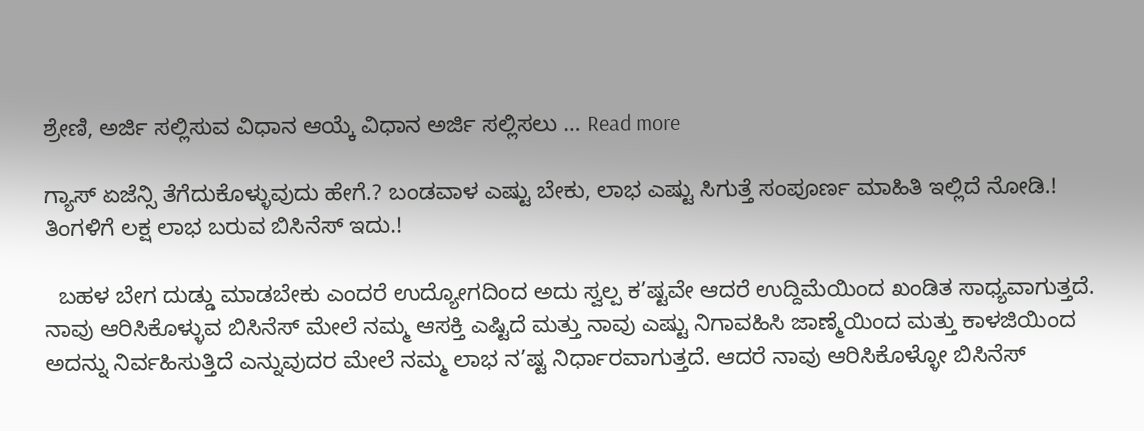ಶ್ರೇಣಿ, ಅರ್ಜಿ ಸಲ್ಲಿಸುವ ವಿಧಾನ ಆಯ್ಕೆ ವಿಧಾನ ಅರ್ಜಿ ಸಲ್ಲಿಸಲು … Read more

ಗ್ಯಾಸ್ ಏಜೆನ್ಸಿ ತೆಗೆದುಕೊಳ್ಳುವುದು ಹೇಗೆ.? ಬಂಡವಾಳ ಎಷ್ಟು ಬೇಕು, ಲಾಭ ಎಷ್ಟು ಸಿಗುತ್ತೆ ಸಂಪೂರ್ಣ ಮಾಹಿತಿ ಇಲ್ಲಿದೆ ನೋಡಿ.! ತಿಂಗಳಿಗೆ ಲಕ್ಷ ಲಾಭ ಬರುವ ಬಿಸಿನೆಸ್ ಇದು.!

  ಬಹಳ ಬೇಗ ದುಡ್ಡು ಮಾಡಬೇಕು ಎಂದರೆ ಉದ್ಯೋಗದಿಂದ ಅದು ಸ್ವಲ್ಪ ಕ’ಷ್ಟವೇ ಆದರೆ ಉದ್ದಿಮೆಯಿಂದ ಖಂಡಿತ ಸಾಧ್ಯವಾಗುತ್ತದೆ. ನಾವು ಆರಿಸಿಕೊಳ್ಳುವ ಬಿಸಿನೆಸ್ ಮೇಲೆ ನಮ್ಮ ಆಸಕ್ತಿ ಎಷ್ಟಿದೆ ಮತ್ತು ನಾವು ಎಷ್ಟು ನಿಗಾವಹಿಸಿ ಜಾಣ್ಮೆಯಿಂದ ಮತ್ತು ಕಾಳಜಿಯಿಂದ ಅದನ್ನು ನಿರ್ವಹಿಸುತ್ತಿದೆ ಎನ್ನುವುದರ ಮೇಲೆ ನಮ್ಮ ಲಾಭ ನ’ಷ್ಟ ನಿರ್ಧಾರವಾಗುತ್ತದೆ. ಆದರೆ ನಾವು ಆರಿಸಿಕೊಳ್ಳೋ ಬಿಸಿನೆಸ್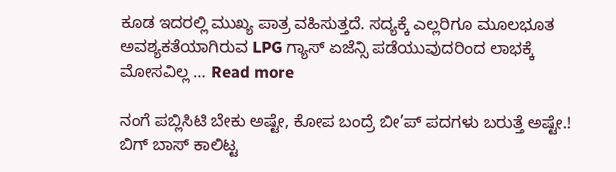ಕೂಡ ಇದರಲ್ಲಿ ಮುಖ್ಯ ಪಾತ್ರ ವಹಿಸುತ್ತದೆ. ಸದ್ಯಕ್ಕೆ ಎಲ್ಲರಿಗೂ ಮೂಲಭೂತ ಅವಶ್ಯಕತೆಯಾಗಿರುವ LPG ಗ್ಯಾಸ್ ಏಜೆನ್ಸಿ ಪಡೆಯುವುದರಿಂದ ಲಾಭಕ್ಕೆ ಮೋಸವಿಲ್ಲ … Read more

ನಂಗೆ ಪಬ್ಲಿಸಿಟಿ ಬೇಕು ಅಷ್ಟೇ, ಕೋಪ ಬಂದ್ರೆ ಬೀ’ಪ್ ಪದಗಳು ಬರುತ್ತೆ ಅಷ್ಟೇ.! ಬಿಗ್ ಬಾಸ್ ಕಾಲಿಟ್ಟ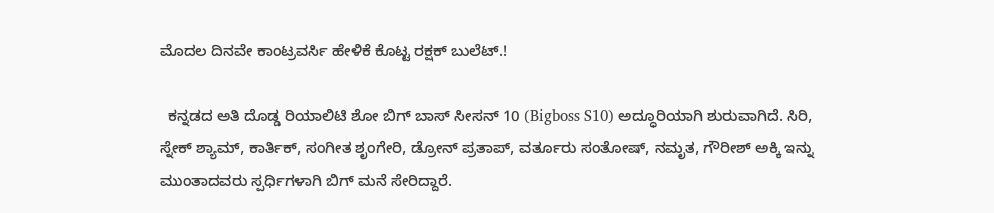ಮೊದಲ ದಿನವೇ ಕಾಂಟ್ರವರ್ಸಿ ಹೇಳಿಕೆ ಕೊಟ್ಟ ರಕ್ಷಕ್ ಬುಲೆಟ್.!

  ಕನ್ನಡದ ಅತಿ ದೊಡ್ಡ ರಿಯಾಲಿಟಿ ಶೋ ಬಿಗ್ ಬಾಸ್ ಸೀಸನ್ 10 (Bigboss S10) ಅದ್ಧೂರಿಯಾಗಿ ಶುರುವಾಗಿದೆ. ಸಿರಿ, ಸ್ನೇಕ್ ಶ್ಯಾಮ್, ಕಾರ್ತಿಕ್, ಸಂಗೀತ ಶೃಂಗೇರಿ, ಡ್ರೋನ್ ಪ್ರತಾಪ್, ವರ್ತೂರು ಸಂತೋಷ್, ನಮೃತ, ಗೌರೀಶ್ ಅಕ್ಕಿ ಇನ್ನು ಮುಂತಾದವರು ಸ್ಪರ್ಧಿಗಳಾಗಿ ಬಿಗ್ ಮನೆ ಸೇರಿದ್ದಾರೆ.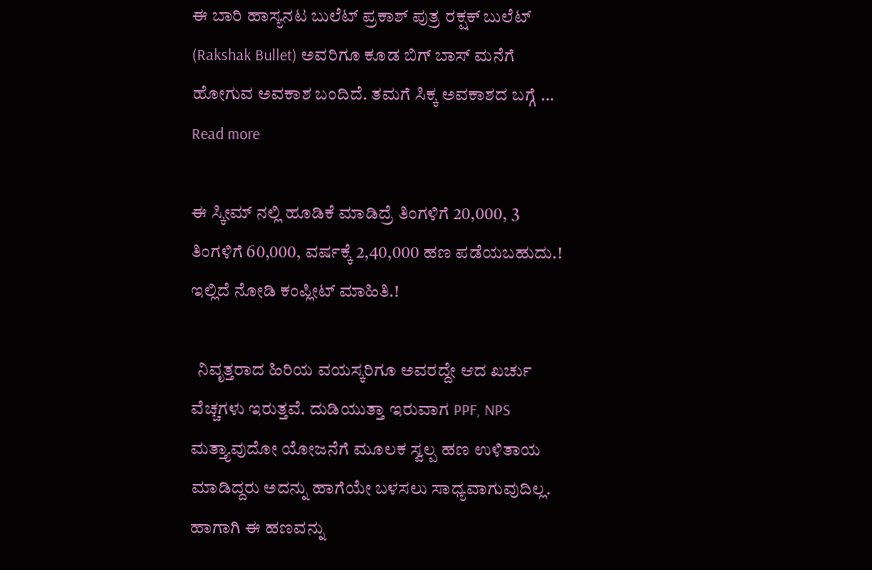ಈ ಬಾರಿ ಹಾಸ್ಯನಟ ಬುಲೆಟ್ ಪ್ರಕಾಶ್ ಪುತ್ರ ರಕ್ಷಕ್ ಬುಲೆಟ್ (Rakshak Bullet) ಅವರಿಗೂ ಕೂಡ ಬಿಗ್ ಬಾಸ್ ಮನೆಗೆ ಹೋಗುವ ಅವಕಾಶ ಬಂದಿದೆ. ತಮಗೆ ಸಿಕ್ಕ ಅವಕಾಶದ ಬಗ್ಗೆ … Read more

ಈ ಸ್ಕೀಮ್ ನಲ್ಲಿ ಹೂಡಿಕೆ ಮಾಡಿದ್ರೆ ತಿಂಗಳಿಗೆ 20,000, 3 ತಿಂಗಳಿಗೆ 60,000, ವರ್ಷಕ್ಕೆ 2,40,000 ಹಣ ಪಡೆಯಬಹುದು.! ಇಲ್ಲಿದೆ ನೋಡಿ ಕಂಪ್ಲೀಟ್ ಮಾಹಿತಿ.!

  ನಿವೃತ್ತರಾದ ಹಿರಿಯ ವಯಸ್ಕರಿಗೂ ಅವರದ್ದೇ ಆದ ಖರ್ಚು ವೆಚ್ಚಗಳು ಇರುತ್ತವೆ. ದುಡಿಯುತ್ತಾ ಇರುವಾಗ PPF, NPS ಮತ್ತ್ಯಾವುದೋ ಯೋಜನೆಗೆ ಮೂಲಕ ಸ್ವಲ್ಪ ಹಣ ಉಳಿತಾಯ ಮಾಡಿದ್ದರು ಅದನ್ನು ಹಾಗೆಯೇ ಬಳಸಲು ಸಾಧ್ಯವಾಗುವುದಿಲ್ಲ. ಹಾಗಾಗಿ ಈ ಹಣವನ್ನು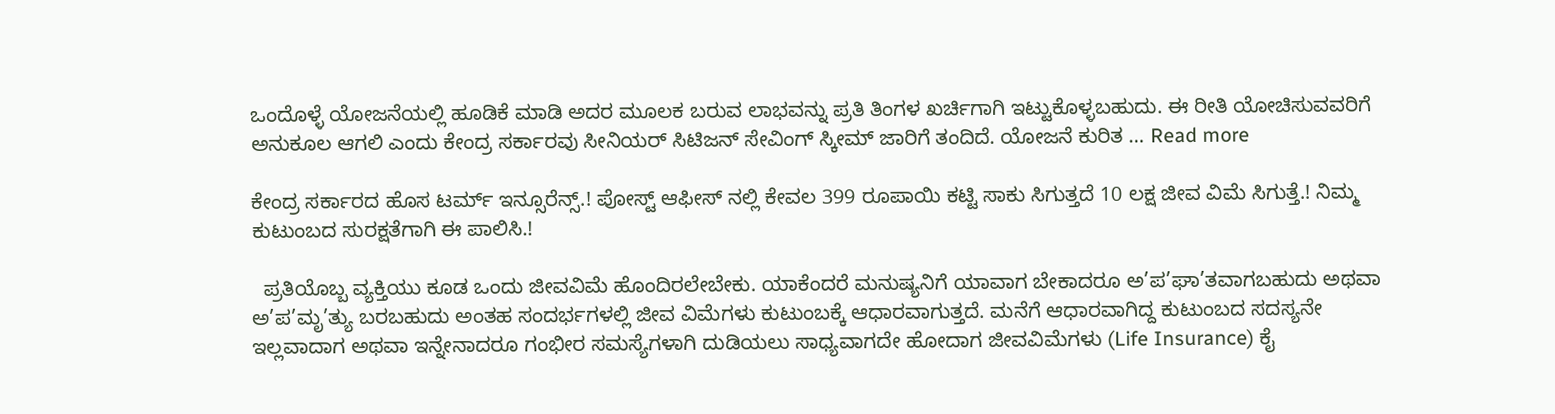ಒಂದೊಳ್ಳೆ ಯೋಜನೆಯಲ್ಲಿ ಹೂಡಿಕೆ ಮಾಡಿ ಅದರ ಮೂಲಕ ಬರುವ ಲಾಭವನ್ನು ಪ್ರತಿ ತಿಂಗಳ ಖರ್ಚಿಗಾಗಿ ಇಟ್ಟುಕೊಳ್ಳಬಹುದು. ಈ ರೀತಿ ಯೋಚಿಸುವವರಿಗೆ ಅನುಕೂಲ ಆಗಲಿ ಎಂದು ಕೇಂದ್ರ ಸರ್ಕಾರವು ಸೀನಿಯರ್ ಸಿಟಿಜನ್ ಸೇವಿಂಗ್ ಸ್ಕೀಮ್ ಜಾರಿಗೆ ತಂದಿದೆ. ಯೋಜನೆ ಕುರಿತ … Read more

ಕೇಂದ್ರ ಸರ್ಕಾರದ ಹೊಸ ಟರ್ಮ್ ಇನ್ಸೂರೆನ್ಸ್.! ಪೋಸ್ಟ್ ಆಫೀಸ್ ನಲ್ಲಿ ಕೇವಲ 399 ರೂಪಾಯಿ ಕಟ್ಟಿ ಸಾಕು ಸಿಗುತ್ತದೆ 10 ಲಕ್ಷ ಜೀವ ವಿಮೆ ಸಿಗುತ್ತೆ.! ನಿಮ್ಮ ಕುಟುಂಬದ ಸುರಕ್ಷತೆಗಾಗಿ ಈ ಪಾಲಿಸಿ.!

  ಪ್ರತಿಯೊಬ್ಬ ವ್ಯಕ್ತಿಯು ಕೂಡ ಒಂದು ಜೀವವಿಮೆ ಹೊಂದಿರಲೇಬೇಕು. ಯಾಕೆಂದರೆ ಮನುಷ್ಯನಿಗೆ ಯಾವಾಗ ಬೇಕಾದರೂ ಅ’ಪ’ಘಾ’ತವಾಗಬಹುದು ಅಥವಾ ಅ’ಪ’ಮೃ’ತ್ಯು ಬರಬಹುದು ಅಂತಹ ಸಂದರ್ಭಗಳಲ್ಲಿ ಜೀವ ವಿಮೆಗಳು ಕುಟುಂಬಕ್ಕೆ ಆಧಾರವಾಗುತ್ತದೆ. ಮನೆಗೆ ಆಧಾರವಾಗಿದ್ದ ಕುಟುಂಬದ ಸದಸ್ಯನೇ ಇಲ್ಲವಾದಾಗ ಅಥವಾ ಇನ್ನೇನಾದರೂ ಗಂಭೀರ ಸಮಸ್ಯೆಗಳಾಗಿ ದುಡಿಯಲು ಸಾಧ್ಯವಾಗದೇ ಹೋದಾಗ ಜೀವವಿಮೆಗಳು (Life Insurance) ಕೈ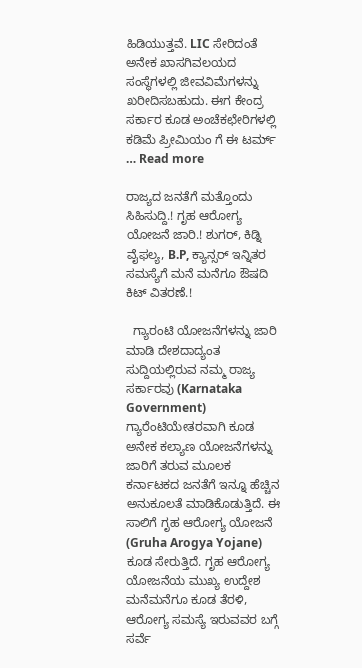ಹಿಡಿಯುತ್ತವೆ. LIC ಸೇರಿದಂತೆ ಅನೇಕ ಖಾಸಗಿವಲಯದ ಸಂಸ್ಥೆಗಳಲ್ಲಿ ಜೀವವಿಮೆಗಳನ್ನು ಖರೀದಿಸಬಹುದು. ಈಗ ಕೇಂದ್ರ ಸರ್ಕಾರ ಕೂಡ ಅಂಚೆಕಛೇರಿಗಳಲ್ಲಿ ಕಡಿಮೆ ಪ್ರೀಮಿಯಂ ಗೆ ಈ ಟರ್ಮ್ … Read more

ರಾಜ್ಯದ ಜನತೆಗೆ ಮತ್ತೊಂದು ಸಿಹಿಸುದ್ದಿ.! ಗೃಹ ಆರೋಗ್ಯ ಯೋಜನೆ ಜಾರಿ.! ಶುಗರ್, ಕಿಡ್ನಿ ವೈಫಲ್ಯ, B.P, ಕ್ಯಾನ್ಸರ್ ಇನ್ನಿತರ ಸಮಸ್ಯೆಗೆ ಮನೆ ಮನೆಗೂ ಔಷದಿ ಕಿಟ್ ವಿತರಣೆ.!

  ಗ್ಯಾರಂಟಿ ಯೋಜನೆಗಳನ್ನು ಜಾರಿ ಮಾಡಿ ದೇಶದಾದ್ಯಂತ ಸುದ್ದಿಯಲ್ಲಿರುವ ನಮ್ಮ ರಾಜ್ಯ ಸರ್ಕಾರವು (Karnataka Government) ಗ್ಯಾರೆಂಟಿಯೇತರವಾಗಿ ಕೂಡ ಅನೇಕ ಕಲ್ಯಾಣ ಯೋಜನೆಗಳನ್ನು ಜಾರಿಗೆ ತರುವ ಮೂಲಕ ಕರ್ನಾಟಕದ ಜನತೆಗೆ ಇನ್ನೂ ಹೆಚ್ಚಿನ ಅನುಕೂಲತೆ ಮಾಡಿಕೊಡುತ್ತಿದೆ. ಈ ಸಾಲಿಗೆ ಗೃಹ ಆರೋಗ್ಯ ಯೋಜನೆ (Gruha Arogya Yojane) ಕೂಡ ಸೇರುತ್ತಿದೆ. ಗೃಹ ಆರೋಗ್ಯ ಯೋಜನೆಯ ಮುಖ್ಯ ಉದ್ದೇಶ ಮನೆಮನೆಗೂ ಕೂಡ ತೆರಳಿ, ಆರೋಗ್ಯ ಸಮಸ್ಯೆ ಇರುವವರ ಬಗ್ಗೆ ಸರ್ವೆ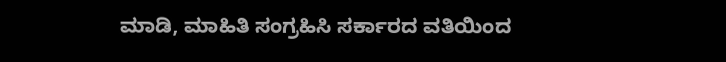ಮಾಡಿ, ಮಾಹಿತಿ ಸಂಗ್ರಹಿಸಿ ಸರ್ಕಾರದ ವತಿಯಿಂದ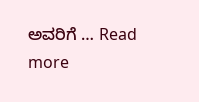ಅವರಿಗೆ … Read more